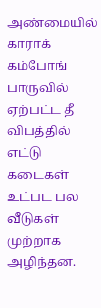அண்மையில் காராக் கம்போங் பாருவில் ஏற்பட்ட தீ விபத்தில் எட்டு கடைகள் உட்பட பல வீடுகள் முற்றாக அழிந்தன.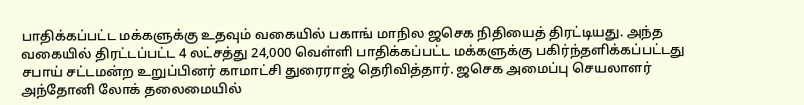பாதிக்கப்பட்ட மக்களுக்கு உதவும் வகையில் பகாங் மாநில ஜசெக நிதியைத் திரட்டியது. அந்த வகையில் திரட்டப்பட்ட 4 லட்சத்து 24,000 வெள்ளி பாதிக்கப்பட்ட மக்களுக்கு பகிர்ந்தளிக்கப்பட்டது சபாய் சட்டமன்ற உறுப்பினர் காமாட்சி துரைராஜ் தெரிவித்தார். ஜசெக அமைப்பு செயலாளர் அந்தோனி லோக் தலைமையில்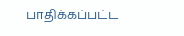பாதிக்கப்பட்ட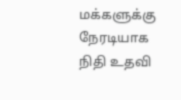மக்களுக்கு நேரடியாக நிதி உதவி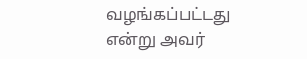வழங்கப்பட்டது என்று அவர்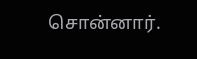சொன்னார்.